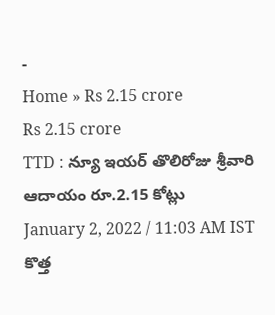-
Home » Rs 2.15 crore
Rs 2.15 crore
TTD : న్యూ ఇయర్ తొలిరోజు శ్రీవారి ఆదాయం రూ.2.15 కోట్లు
January 2, 2022 / 11:03 AM IST
కొత్త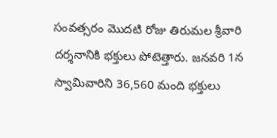సంవత్సరం మొదటి రోజు తిరుమల శ్రీవారి దర్శనానికి భక్తులు పోటెత్తారు. జనవరి 1న స్వామివారిని 36,560 మంది భక్తులు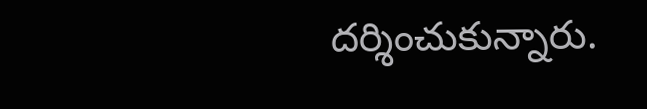దర్శించుకున్నారు.